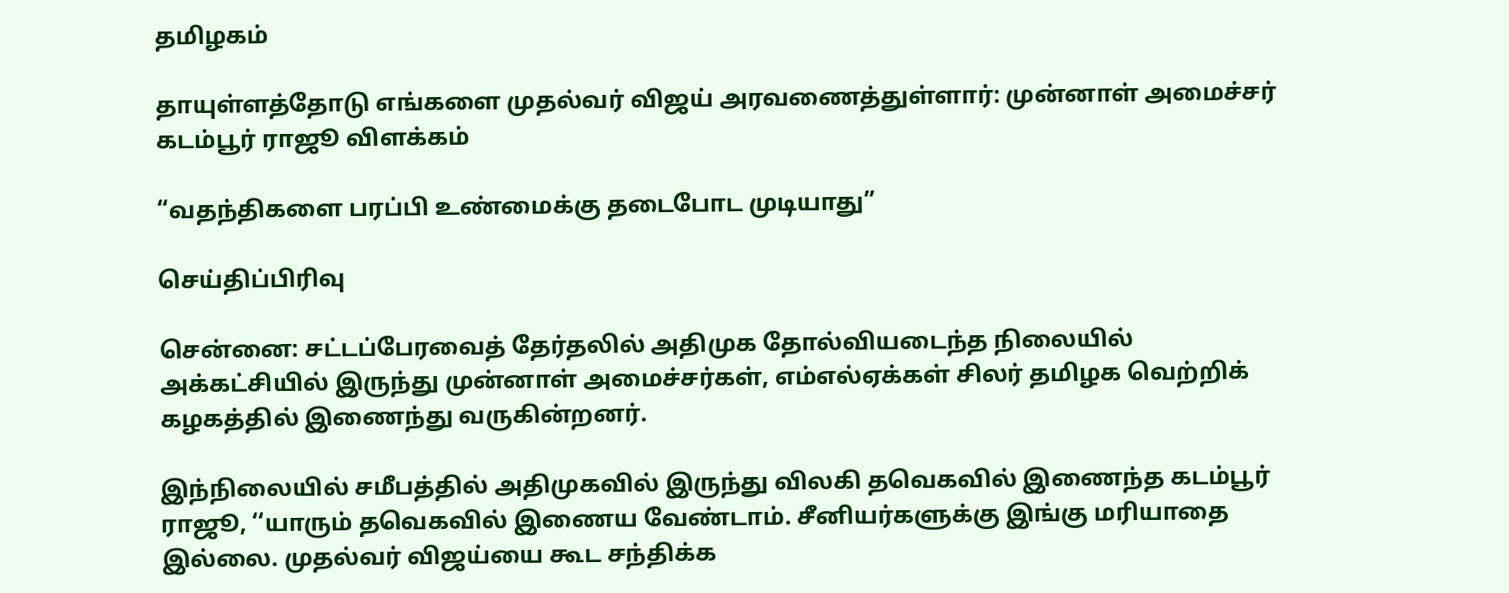தமிழகம்

தாயுள்ளத்தோடு எங்களை முதல்வர் விஜய் அரவணைத்துள்ளார்: முன்னாள் அமைச்சர் கடம்பூர் ராஜூ விளக்கம்

“வதந்திகளை பரப்பி உண்மைக்கு தடைபோட முடியாது”

செய்திப்பிரிவு

சென்னை: சட்டப்பேரவைத் தேர்தலில் அதிமுக தோல்வியடைந்த நிலையில் அக்கட்சியில் இருந்து முன்னாள் அமைச்சர்கள், எம்எல்ஏக்கள் சிலர் தமிழக வெற்றிக் கழகத்தில் இணைந்து வருகின்றனர்.

இந்நிலையில் சமீபத்தில் அதிமுகவில் இருந்து விலகி தவெகவில் இணைந்த கடம்பூர் ராஜூ, ‘‘யாரும் தவெகவில் இணைய வேண்டாம். சீனியர்களுக்கு இங்கு மரியாதை இல்லை. முதல்வர் விஜய்யை கூட சந்திக்க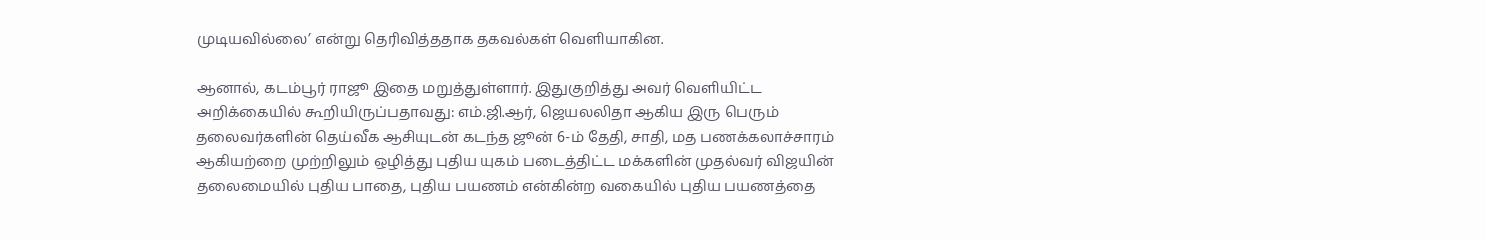முடியவில்லை’ என்று தெரிவித்ததாக தகவல்கள் வெளியாகின.

ஆனால், கடம்பூர் ராஜூ இதை மறுத்துள்ளார். இதுகுறித்து அவர் வெளியிட்ட அறிக்கையில் கூறியிருப்பதாவது: எம்.ஜி.ஆர், ஜெயலலிதா ஆகிய இரு பெரும் தலைவர்களின் தெய்வீக ஆசியுடன் கடந்த ஜூன் 6-ம் தேதி, சாதி, மத பணக்கலாச்சாரம் ஆகியற்றை முற்றிலும் ஒழித்து புதிய யுகம் படைத்திட்ட மக்களின் முதல்வர் விஜயின் தலைமையில் புதிய பாதை, புதிய பயணம் என்கின்ற வகையில் புதிய பயணத்தை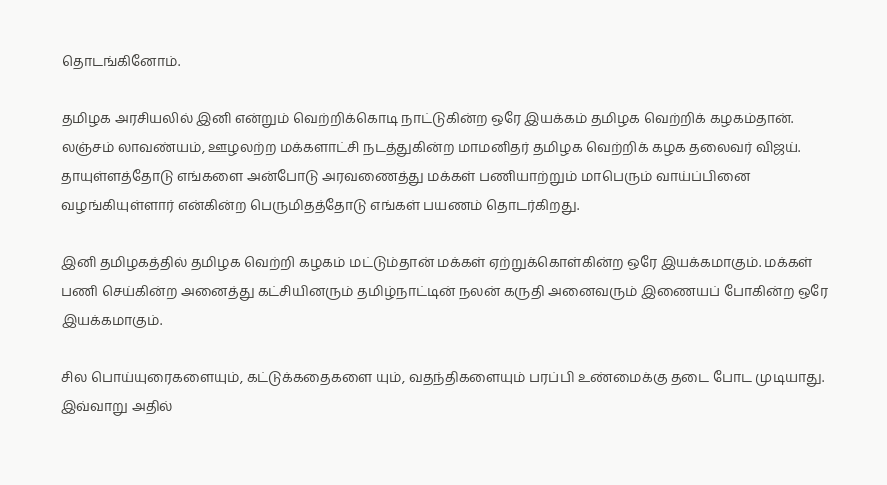தொடங்கினோம்.

தமிழக அரசியலில் இனி என்றும் வெற்றிக்கொடி நாட்டுகின்ற ஒரே இயக்கம் தமிழக வெற்றிக் கழகம்தான். லஞ்சம் லாவண்யம், ஊழலற்ற மக்களாட்சி நடத்துகின்ற மாமனிதர் தமிழக வெற்றிக் கழக தலைவர் விஜய். தாயுள்ளத்தோடு எங்களை அன்போடு அரவணைத்து மக்கள் பணியாற்றும் மாபெரும் வாய்ப்பினை வழங்கியுள்ளார் என்கின்ற பெருமிதத்தோடு எங்கள் பயணம் தொடர்கிறது.

இனி தமிழகத்தில் தமிழக வெற்றி கழகம் மட்டும்தான் மக்கள் ஏற்றுக்கொள்கின்ற ஒரே இயக்கமாகும். மக்கள் பணி செய்கின்ற அனைத்து கட்சியினரும் தமிழ்நாட்டின் நலன் கருதி அனைவரும் இணையப் போகின்ற ஒரே இயக்கமாகும்.

சில பொய்யுரைகளையும், கட்டுக்கதைகளை யும், வதந்திகளையும் பரப்பி உண்மைக்கு தடை போட முடியாது. இவ்வாறு அதில்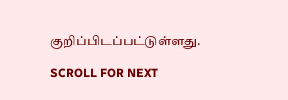குறிப்பிடப்பட்டுள்ளது.

SCROLL FOR NEXT